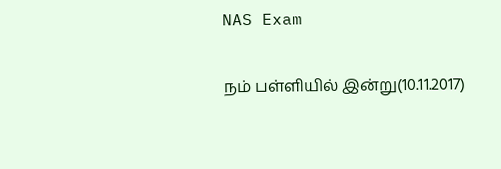NAS Exam

நம் பள்ளியில் இன்று(10.11.2017)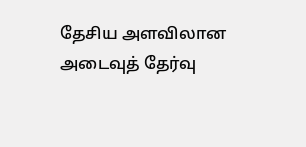தேசிய அளவிலான அடைவுத் தேர்வு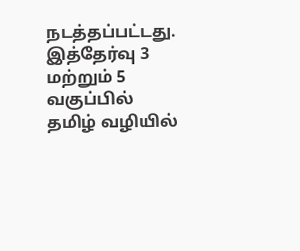நடத்தப்பட்டது. இத்தேர்வு 3 மற்றும் 5 வகுப்பில் தமிழ் வழியில்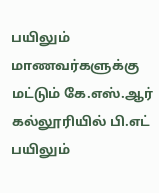பயிலும் மாணவர்களுக்கு மட்டும் கே.எஸ்.ஆர் கல்லூரியில் பி.எட் பயிலும்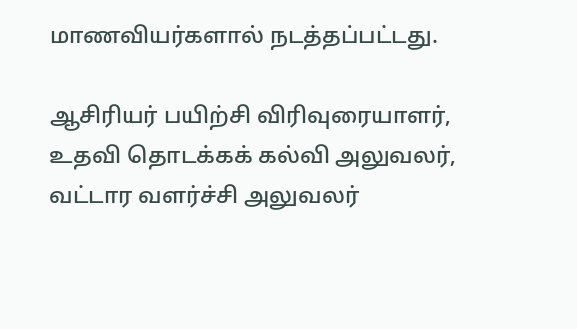மாணவியர்களால் நடத்தப்பட்டது.

ஆசிரியர் பயிற்சி விரிவுரையாளர், உதவி தொடக்கக் கல்வி அலுவலர், வட்டார வளர்ச்சி அலுவலர்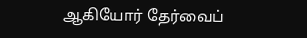ஆகியோர் தேர்வைப்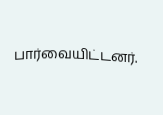பார்வையிட்டனர்.